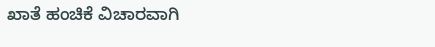ಖಾತೆ ಹಂಚಿಕೆ ವಿಚಾರವಾಗಿ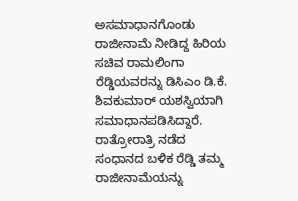ಅಸಮಾಧಾನಗೊಂಡು ರಾಜೀನಾಮೆ ನೀಡಿದ್ದ ಹಿರಿಯ ಸಚಿವ ರಾಮಲಿಂಗಾ ರೆಡ್ಡಿಯವರನ್ನು ಡಿಸಿಎಂ ಡಿ.ಕೆ. ಶಿವಕುಮಾರ್ ಯಶಸ್ವಿಯಾಗಿ ಸಮಾಧಾನಪಡಿಸಿದ್ದಾರೆ. ರಾತ್ರೋರಾತ್ರಿ ನಡೆದ ಸಂಧಾನದ ಬಳಿಕ ರೆಡ್ಡಿ ತಮ್ಮ ರಾಜೀನಾಮೆಯನ್ನು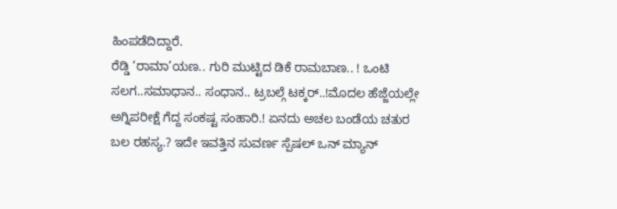ಹಿಂಪಡೆದಿದ್ದಾರೆ.
ರೆಡ್ಡಿ ‘ರಾಮಾ’ಯಣ.. ಗುರಿ ಮುಟ್ಟಿದ ಡಿಕೆ ರಾಮಬಾಣ.. ! ಒಂಟಿ ಸಲಗ..ಸಮಾಧಾನ.. ಸಂಧಾನ.. ಟ್ರಬಲ್ಗೆ ಟಕ್ಕರ್..!ಮೊದಲ ಹೆಜ್ಜೆಯಲ್ಲೇ ಅಗ್ನಿಪರೀಕ್ಷೆ ಗೆದ್ದ ಸಂಕಷ್ಟ ಸಂಹಾರಿ.! ಏನದು ಅಚಲ ಬಂಡೆಯ ಚತುರ ಬಲ ರಹಸ್ಯ.? ಇದೇ ಇವತ್ತಿನ ಸುವರ್ಣ ಸ್ಪೆಷಲ್ ಒನ್ ಮ್ಯಾನ್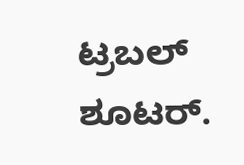ಟ್ರಬಲ್ ಶೂಟರ್.